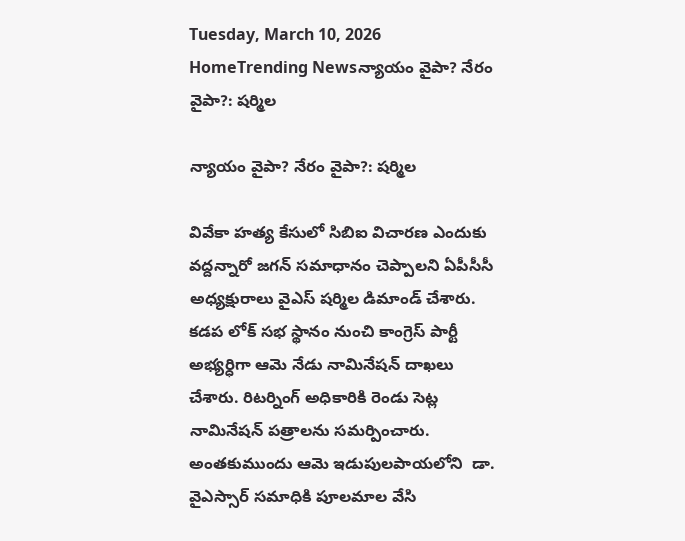Tuesday, March 10, 2026
HomeTrending Newsన్యాయం వైపా? నేరం వైపా?: షర్మిల

న్యాయం వైపా? నేరం వైపా?: షర్మిల

వివేకా హత్య కేసులో సిబిఐ విచారణ ఎందుకు వద్దన్నారో జగన్ సమాధానం చెప్పాలని ఏపీసీసీ అధ్యక్షురాలు వైఎస్ షర్మిల డిమాండ్ చేశారు.  కడప లోక్ సభ స్థానం నుంచి కాంగ్రెస్ పార్టీ అభ్యర్ధిగా ఆమె నేడు నామినేషన్ దాఖలు చేశారు. రిటర్నింగ్ అధికారికి రెండు సెట్ల నామినేషన్ పత్రాలను సమర్పించారు. అంతకుముందు ఆమె ఇడుపులపాయలోని  డా. వైఎస్సార్ సమాధికి పూలమాల వేసి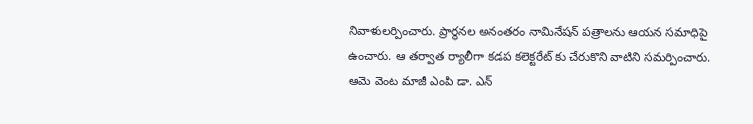నివాళులర్పించారు. ప్రార్థనల అనంతరం నామినేషన్ పత్రాలను ఆయన సమాధిపై ఉంచారు. ఆ తర్వాత ర్యాలీగా కడప కలెక్టరేట్ కు చేరుకొని వాటిని సమర్పించారు. ఆమె వెంట మాజీ ఎంపి డా. ఎన్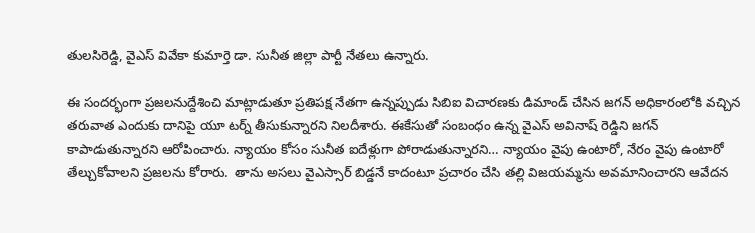తులసిరెడ్డి, వైఎస్ వివేకా కుమార్తె డా. సునీత జిల్లా పార్టీ నేతలు ఉన్నారు.

ఈ సందర్భంగా ప్రజలనుద్దేశించి మాట్లాడుతూ ప్రతిపక్ష నేతగా ఉన్నప్పుడు సిబిఐ విచారణకు డిమాండ్ చేసిన జగన్ అధికారంలోకి వచ్చిన తరువాత ఎందుకు దానిపై యూ టర్న్ తీసుకున్నారని నిలదీశారు. ఈకేసుతో సంబంధం ఉన్న వైఎస్ అవినాష్ రెడ్డిని జగన్ కాపాడుతున్నారని ఆరోపించారు. న్యాయం కోసం సునీత ఐదేళ్లుగా పోరాడుతున్నారని… న్యాయం వైపు ఉంటారో, నేరం వైపు ఉంటారో తేల్చుకోవాలని ప్రజలను కోరారు.  తాను అసలు వైఎస్సార్ బిడ్డనే కాదంటూ ప్రచారం చేసి తల్లి విజయమ్మను అవమానించారని ఆవేదన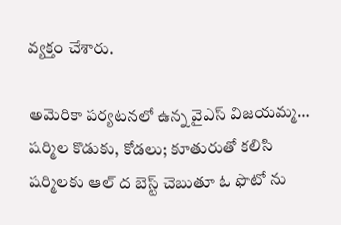వ్యక్తం చేశారు.

అమెరికా పర్యటనలో ఉన్న వైఎస్ విజయమ్మ… షర్మిల కొడుకు, కోడలు; కూతురుతో కలిసి షర్మిలకు ఆల్ ద బెస్ట్ చెబుతూ ఓ ఫొటో ను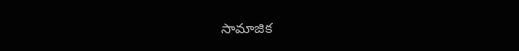సామాజిక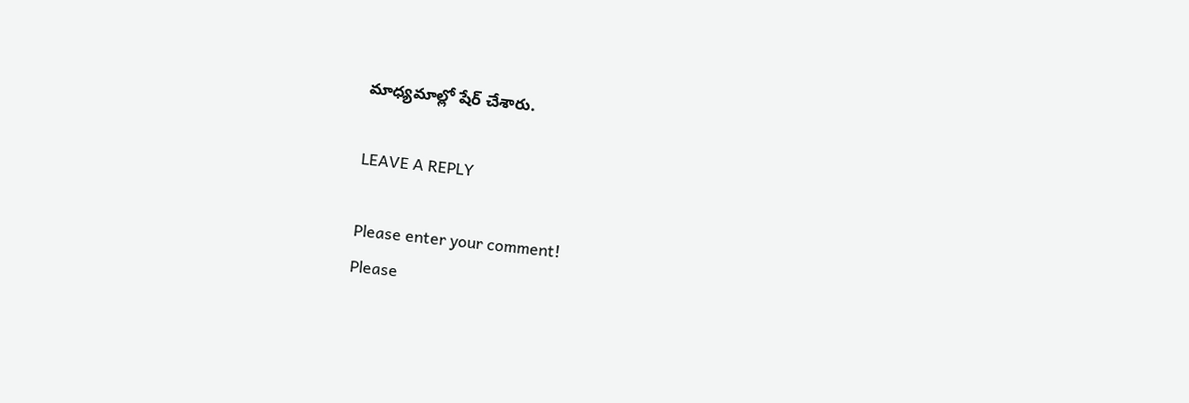మాధ్యమాల్లో షేర్ చేశారు.

LEAVE A REPLY

Please enter your comment!
Please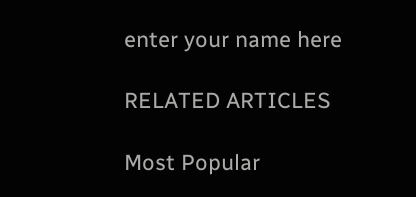enter your name here

RELATED ARTICLES

Most Popular